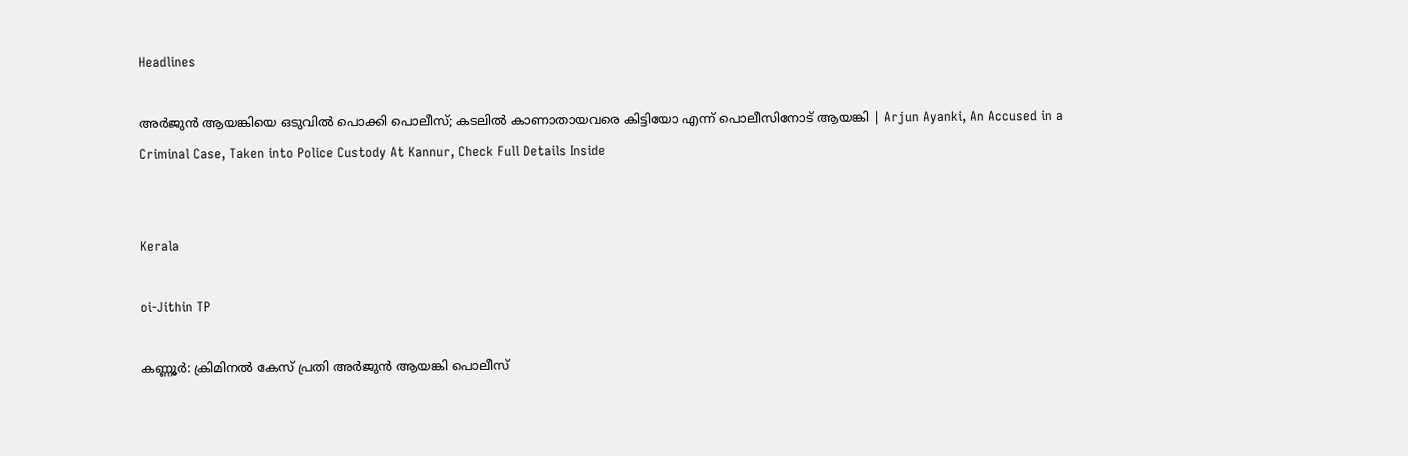Headlines

അര്‍ജുന്‍ ആയങ്കിയെ ഒടുവില്‍ പൊക്കി പൊലീസ്; കടലില്‍ കാണാതായവരെ കിട്ടിയോ എന്ന് പൊലീസിനോട് ആയങ്കി | Arjun Ayanki, An Accused in a Criminal Case, Taken into Police Custody At Kannur, Check Full Details Inside


Kerala

oi-Jithin TP

കണ്ണൂര്‍: ക്രിമിനല്‍ കേസ് പ്രതി അര്‍ജുന്‍ ആയങ്കി പൊലീസ്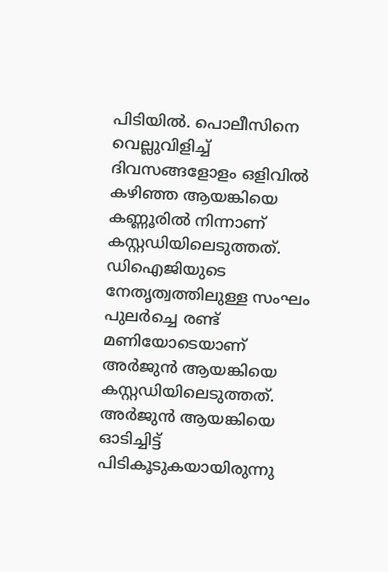പിടിയില്‍. പൊലീസിനെ വെല്ലുവിളിച്ച് ദിവസങ്ങളോളം ഒളിവില്‍ കഴിഞ്ഞ ആയങ്കിയെ കണ്ണൂരില്‍ നിന്നാണ് കസ്റ്റഡിയിലെടുത്തത്. ഡിഐജിയുടെ നേതൃത്വത്തിലുള്ള സംഘം പുലര്‍ച്ചെ രണ്ട് മണിയോടെയാണ് അര്‍ജുന്‍ ആയങ്കിയെ കസ്റ്റഡിയിലെടുത്തത്. അര്‍ജുന്‍ ആയങ്കിയെ ഓടിച്ചിട്ട് പിടികൂടുകയായിരുന്നു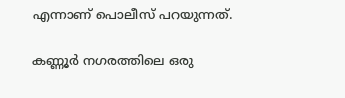എന്നാണ് പൊലീസ് പറയുന്നത്.

കണ്ണൂര്‍ നഗരത്തിലെ ഒരു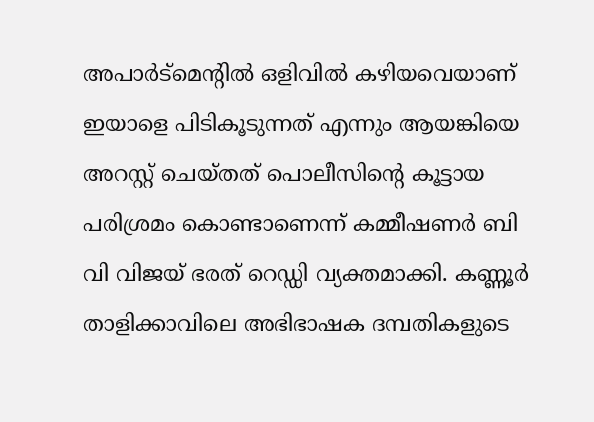അപാര്‍ട്‌മെന്റില്‍ ഒളിവില്‍ കഴിയവെയാണ് ഇയാളെ പിടികൂടുന്നത് എന്നും ആയങ്കിയെ അറസ്റ്റ് ചെയ്തത് പൊലീസിന്റെ കൂട്ടായ പരിശ്രമം കൊണ്ടാണെന്ന് കമ്മീഷണര്‍ ബി വി വിജയ് ഭരത് റെഡ്ഡി വ്യക്തമാക്കി. കണ്ണൂര്‍ താളിക്കാവിലെ അഭിഭാഷക ദമ്പതികളുടെ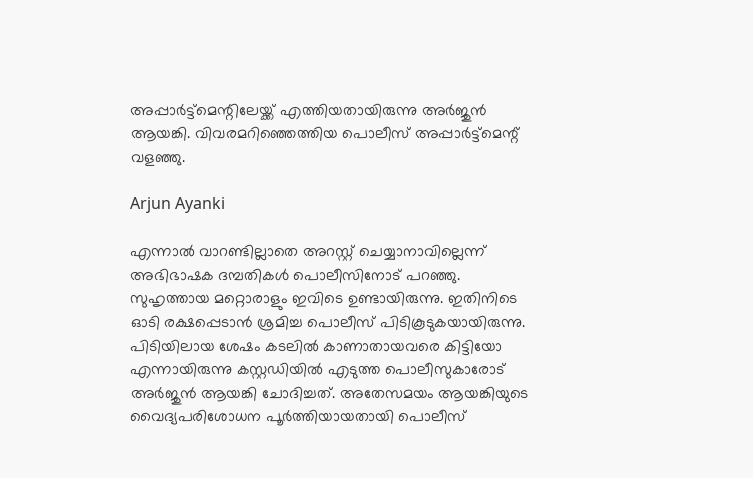അപ്പാര്‍ട്ട്‌മെന്റിലേയ്ക്ക് എത്തിയതായിരുന്നു അര്‍ജുന്‍ ആയങ്കി. വിവരമറിഞ്ഞെത്തിയ പൊലീസ് അപ്പാര്‍ട്ട്‌മെന്റ് വളഞ്ഞു.

Arjun Ayanki

എന്നാല്‍ വാറണ്ടില്ലാതെ അറസ്റ്റ് ചെയ്യാനാവില്ലെന്ന് അഭിഭാഷക ദമ്പതികള്‍ പൊലീസിനോട് പറഞ്ഞു. സുഹൃത്തായ മറ്റൊരാളും ഇവിടെ ഉണ്ടായിരുന്നു. ഇതിനിടെ ഓടി രക്ഷപ്പെടാന്‍ ശ്രമിച്ച പൊലീസ് പിടികൂടുകയായിരുന്നു. പിടിയിലായ ശേഷം കടലില്‍ കാണാതായവരെ കിട്ടിയോ എന്നായിരുന്നു കസ്റ്റഡിയില്‍ എടുത്ത പൊലീസുകാരോട് അര്‍ജുന്‍ ആയങ്കി ചോദിച്ചത്. അതേസമയം ആയങ്കിയുടെ വൈദ്യപരിശോധന പൂര്‍ത്തിയായതായി പൊലീസ്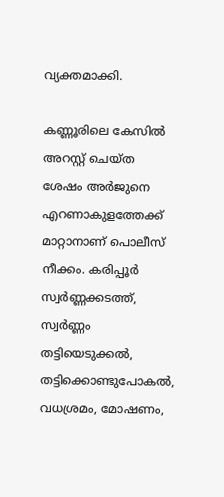വ്യക്തമാക്കി.

കണ്ണൂരിലെ കേസില്‍ അറസ്റ്റ് ചെയ്ത ശേഷം അര്‍ജുനെ എറണാകുളത്തേക്ക് മാറ്റാനാണ് പൊലീസ് നീക്കം. കരിപ്പൂര്‍ സ്വര്‍ണ്ണക്കടത്ത്, സ്വര്‍ണ്ണം തട്ടിയെടുക്കല്‍, തട്ടിക്കൊണ്ടുപോകല്‍, വധശ്രമം, മോഷണം,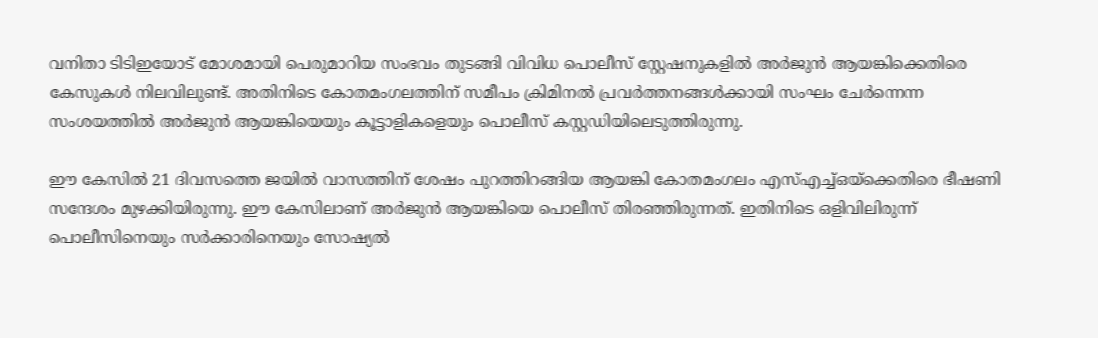വനിതാ ടിടിഇയോട് മോശമായി പെരുമാറിയ സംഭവം തുടങ്ങി വിവിധ പൊലീസ് സ്റ്റേഷനുകളില്‍ അര്‍ജുന്‍ ആയങ്കിക്കെതിരെ കേസുകള്‍ നിലവിലുണ്ട്. അതിനിടെ കോതമംഗലത്തിന് സമീപം ക്രിമിനല്‍ പ്രവര്‍ത്തനങ്ങള്‍ക്കായി സംഘം ചേര്‍ന്നെന്ന സംശയത്തില്‍ അര്‍ജുന്‍ ആയങ്കിയെയും കൂട്ടാളികളെയും പൊലീസ് കസ്റ്റഡിയിലെടുത്തിരുന്നു.

ഈ കേസില്‍ 21 ദിവസത്തെ ജയില്‍ വാസത്തിന് ശേഷം പുറത്തിറങ്ങിയ ആയങ്കി കോതമംഗലം എസ്എച്ച്ഒയ്ക്കെതിരെ ഭീഷണി സന്ദേശം മുഴക്കിയിരുന്നു. ഈ കേസിലാണ് അര്‍ജുന്‍ ആയങ്കിയെ പൊലീസ് തിരഞ്ഞിരുന്നത്. ഇതിനിടെ ഒളിവിലിരുന്ന് പൊലീസിനെയും സര്‍ക്കാരിനെയും സോഷ്യല്‍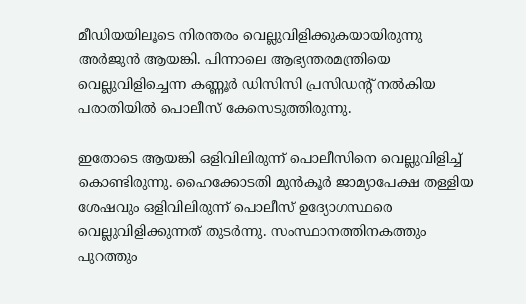മീഡിയയിലൂടെ നിരന്തരം വെല്ലുവിളിക്കുകയായിരുന്നു അര്‍ജുന്‍ ആയങ്കി. പിന്നാലെ ആഭ്യന്തരമന്ത്രിയെ വെല്ലുവിളിച്ചെന്ന കണ്ണൂര്‍ ഡിസിസി പ്രസിഡന്റ് നല്‍കിയ പരാതിയില്‍ പൊലീസ് കേസെടുത്തിരുന്നു.

ഇതോടെ ആയങ്കി ഒളിവിലിരുന്ന് പൊലീസിനെ വെല്ലുവിളിച്ച് കൊണ്ടിരുന്നു. ഹൈക്കോടതി മുന്‍കൂര്‍ ജാമ്യാപേക്ഷ തള്ളിയ ശേഷവും ഒളിവിലിരുന്ന് പൊലീസ് ഉദ്യോഗസ്ഥരെ വെല്ലുവിളിക്കുന്നത് തുടര്‍ന്നു. സംസ്ഥാനത്തിനകത്തും പുറത്തും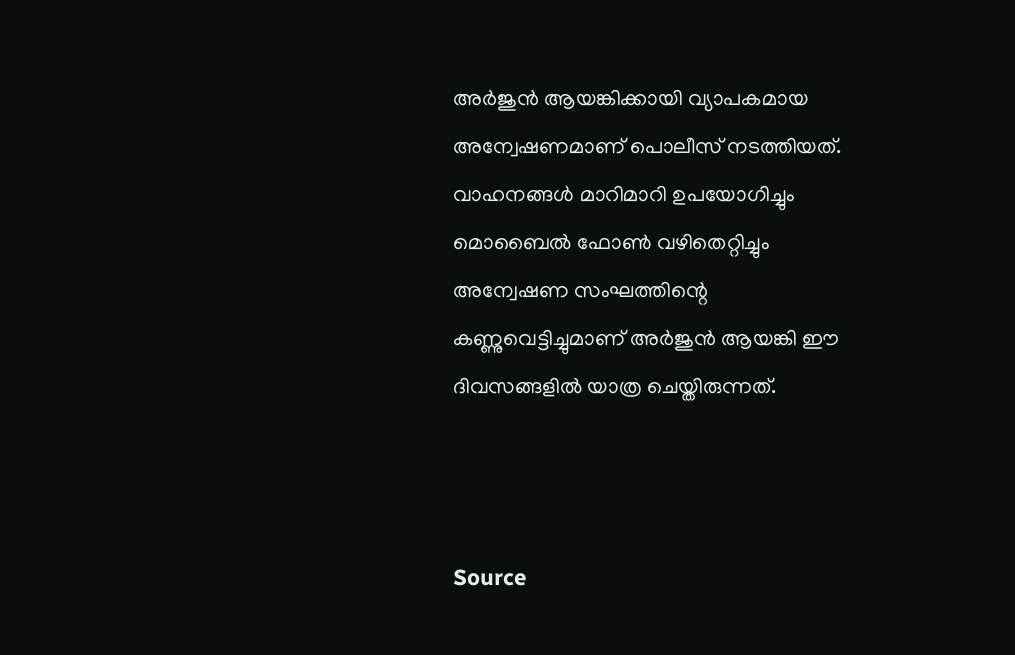അര്‍ജുന്‍ ആയങ്കിക്കായി വ്യാപകമായ അന്വേഷണമാണ് പൊലീസ് നടത്തിയത്. വാഹനങ്ങള്‍ മാറിമാറി ഉപയോഗിച്ചും മൊബൈല്‍ ഫോണ്‍ വഴിതെറ്റിച്ചും അന്വേഷണ സംഘത്തിന്റെ കണ്ണുവെട്ടിച്ചുമാണ് അര്‍ജുന്‍ ആയങ്കി ഈ ദിവസങ്ങളില്‍ യാത്ര ചെയ്തിരുന്നത്.



Source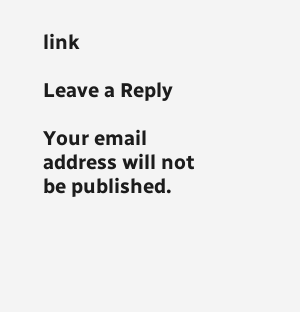link

Leave a Reply

Your email address will not be published.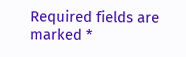Required fields are marked *